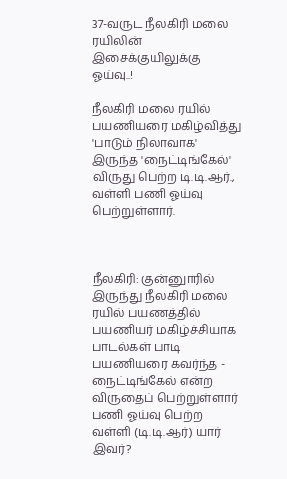37-வருட நீலகிரி மலை ரயிலின் இசைக்குயிலுக்கு ஓய்வு..!

நீலகிரி மலை ரயில் பயணியரை மகிழ்வித்து 'பாடும் நிலாவாக' இருந்த 'நைட்டிங்கேல்' விருது பெற்ற டி.டி.ஆர்., வள்ளி பணி ஓய்வு பெற்றுள்ளார்.



நீலகிரி: குன்னுாரில் இருந்து நீலகிரி மலை ரயில் பயணத்தில் பயணியர் மகிழ்ச்சியாக பாடல்கள் பாடி பயணியரை கவர்ந்த - நைட்டிங்கேல் என்ற விருதைப் பெற்றுள்ளார் பணி ஓய்வு பெற்ற வள்ளி (டி.டி.ஆர்) யார் இவர்?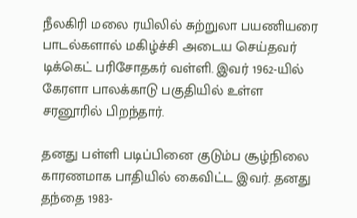நீலகிரி மலை ரயிலில் சுற்றுலா பயணியரை பாடல்களால் மகிழ்ச்சி அடைய செய்தவர் டிக்கெட் பரிசோதகர் வள்ளி. இவர் 1962-யில் கேரளா பாலக்காடு பகுதியில் உள்ள சரனூரில் பிறந்தார்.

தனது பள்ளி படிப்பினை குடும்ப சூழ்நிலை காரணமாக பாதியில் கைவிட்ட இவர். தனது தந்தை 1983-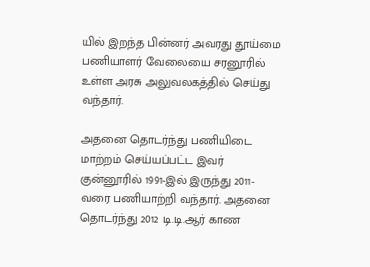யில் இறந்த பின்னர் அவரது தூய்மை பணியாளர் வேலையை சரனூரில் உள்ள அரசு அலுவலகத்தில் செய்து வந்தார்.

அதனை தொடர்ந்து பணியிடை மாற்றம் செய்யப்பட்ட இவர் குன்னூரில் 1991-இல் இருந்து 2011- வரை பணியாற்றி வந்தார். அதனை தொடர்ந்து 2012 டி.டி.ஆர் காண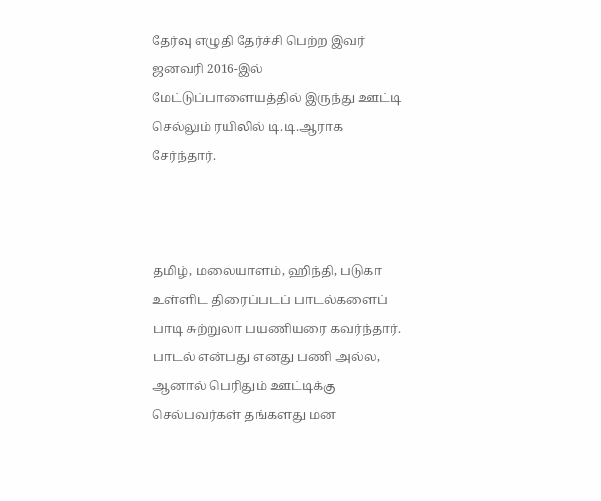தேர்வு எழுதி தேர்ச்சி பெற்ற இவர் ஜனவரி 2016-இல் மேட்டுப்பாளையத்தில் இருந்து ஊட்டி செல்லும் ரயிலில் டி.டி.ஆராக சேர்ந்தார்.



தமிழ், மலையாளம், ஹிந்தி, படுகா உள்ளிட திரைப்படப் பாடல்களைப் பாடி சுற்றுலா பயணியரை கவர்ந்தார். பாடல் என்பது எனது பணி அல்ல, ஆனால் பெரிதும் ஊட்டிக்கு செல்பவர்கள் தங்களது மன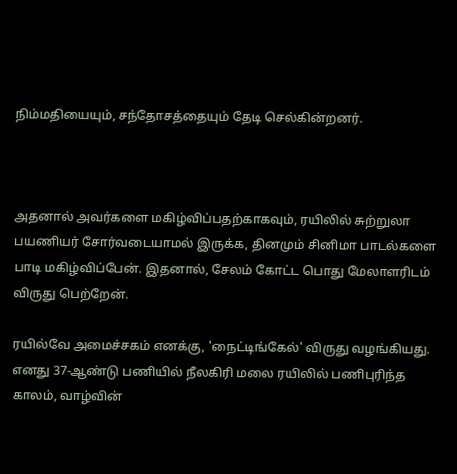நிம்மதியையும், சந்தோசத்தையும் தேடி செல்கின்றனர்.



அதனால் அவர்களை மகிழ்விப்பதற்காகவும், ரயிலில் சுற்றுலா பயணியர் சோர்வடையாமல் இருக்க, தினமும் சினிமா பாடல்களை பாடி மகிழ்விப்பேன். இதனால், சேலம் கோட்ட பொது மேலாளரிடம் விருது பெற்றேன்.

ரயில்வே அமைச்சகம் எனக்கு, 'நைட்டிங்கேல்' விருது வழங்கியது. எனது 37-ஆண்டு பணியில் நீலகிரி மலை ரயிலில் பணிபுரிந்த காலம், வாழ்வின்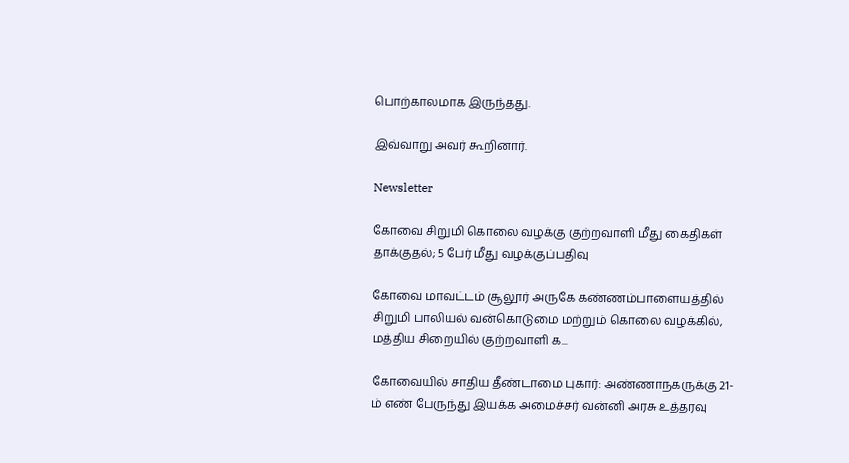பொற்காலமாக இருந்தது.

இவ்வாறு அவர் கூறினார்.

Newsletter

கோவை சிறுமி கொலை வழக்கு குற்றவாளி மீது கைதிகள் தாக்குதல்; 5 பேர் மீது வழக்குப்பதிவு

கோவை மாவட்டம் சூலூர் அருகே கண்ணம்பாளையத்தில் சிறுமி பாலியல் வன்கொடுமை மற்றும் கொலை வழக்கில், மத்திய சிறையில் குற்றவாளி க...

கோவையில் சாதிய தீண்டாமை புகார்: அண்ணாநகருக்கு 21-ம் எண் பேருந்து இயக்க அமைச்சர் வன்னி அரசு உத்தரவு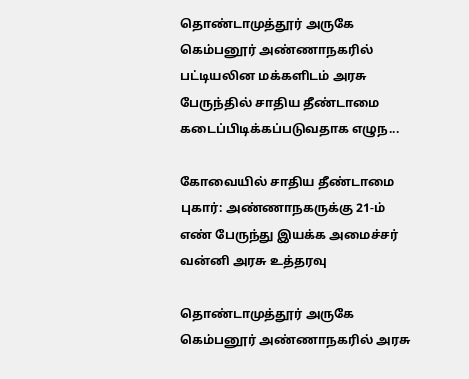தொண்டாமுத்தூர் அருகே கெம்பனூர் அண்ணாநகரில் பட்டியலின மக்களிடம் அரசு பேருந்தில் சாதிய தீண்டாமை கடைப்பிடிக்கப்படுவதாக எழுந...

கோவையில் சாதிய தீண்டாமை புகார்: அண்ணாநகருக்கு 21-ம் எண் பேருந்து இயக்க அமைச்சர் வன்னி அரசு உத்தரவு

தொண்டாமுத்தூர் அருகே கெம்பனூர் அண்ணாநகரில் அரசு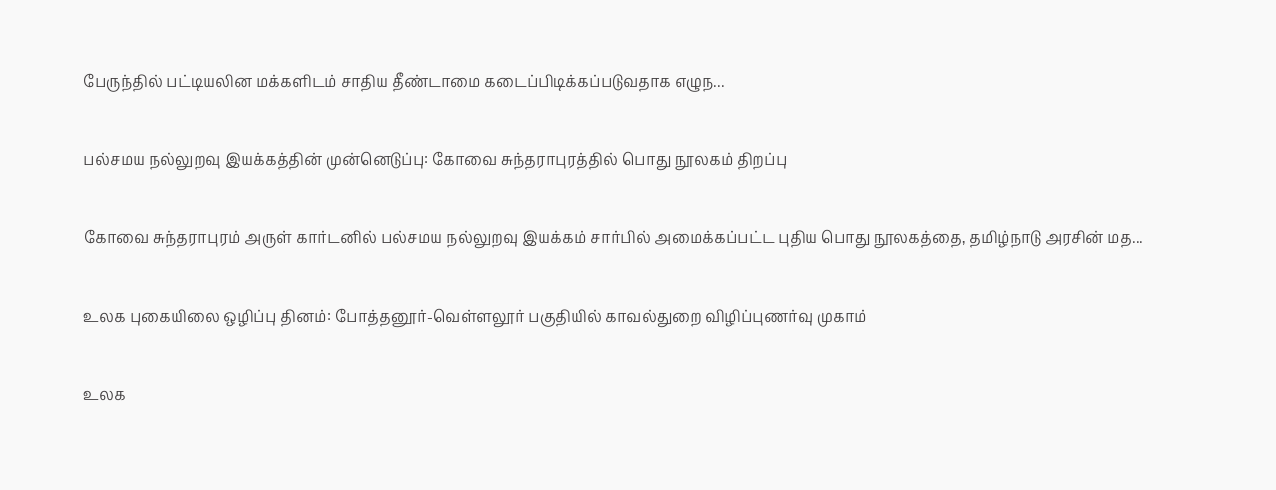பேருந்தில் பட்டியலின மக்களிடம் சாதிய தீண்டாமை கடைப்பிடிக்கப்படுவதாக எழுந...

பல்சமய நல்லுறவு இயக்கத்தின் முன்னெடுப்பு: கோவை சுந்தராபுரத்தில் பொது நூலகம் திறப்பு

கோவை சுந்தராபுரம் அருள் கார்டனில் பல்சமய நல்லுறவு இயக்கம் சார்பில் அமைக்கப்பட்ட புதிய பொது நூலகத்தை, தமிழ்நாடு அரசின் மத...

உலக புகையிலை ஒழிப்பு தினம்: போத்தனூர்-வெள்ளலூர் பகுதியில் காவல்துறை விழிப்புணர்வு முகாம்

உலக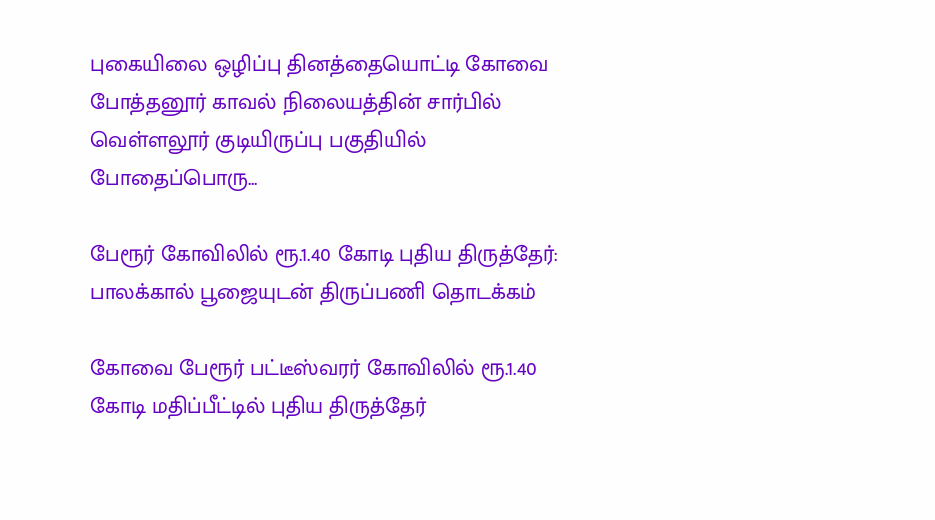புகையிலை ஒழிப்பு தினத்தையொட்டி கோவை போத்தனூர் காவல் நிலையத்தின் சார்பில் வெள்ளலூர் குடியிருப்பு பகுதியில் போதைப்பொரு...

பேரூர் கோவிலில் ரூ.1.40 கோடி புதிய திருத்தேர்: பாலக்கால் பூஜையுடன் திருப்பணி தொடக்கம்

கோவை பேரூர் பட்டீஸ்வரர் கோவிலில் ரூ.1.40 கோடி மதிப்பீட்டில் புதிய திருத்தேர்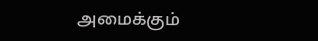அமைக்கும்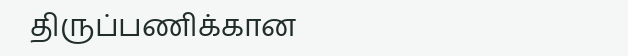திருப்பணிக்கான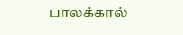பாலக்கால்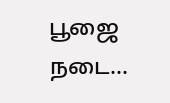பூஜை நடை...